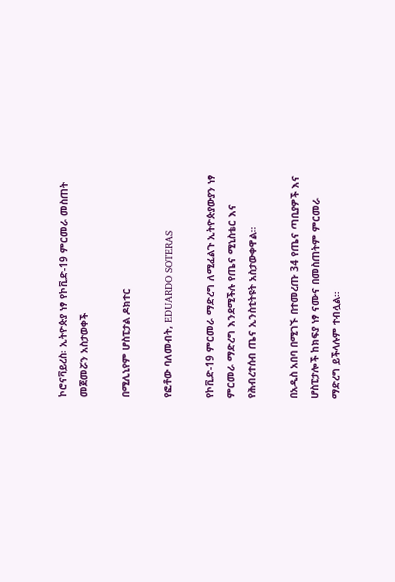ኮሮናቫይረስ፡ ኢትዮጵያ ነፃ የኮቪድ-19 ምርመራ መስጠት መጀመሯን አስታወቀች

በሚሊኒየም ሆስፒታል ዶክተር

የፎቶው ባለመብት, EDUARDO SOTERAS

የኮቪድ-19 ምርመራ ማድረግ ለሚፈልጉ ኢትዮጵያውያን ነፃ ምርመራ ማድረግ እንደሚችሉ የጤና ሚኒስቴር እና የሕብረተሰብ ጤና ኢንስቲትዩት አስታውቀዋል።

በአዲስ አበባ በሚገኙ በተመረጡ 34 የጤና ጣቢያዎች እና ሆስፒታሎች ከክፍያ ነፃ ናሙና በመስጠትም ምርመራ ማድረግ ይችላሉም ተብሏል።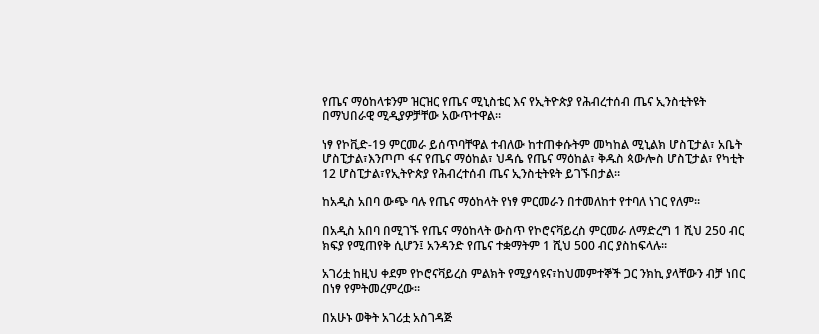የጤና ማዕከላቱንም ዝርዝር የጤና ሚኒስቴር እና የኢትዮጵያ የሕብረተሰብ ጤና ኢንስቲትዩት በማህበራዊ ሚዲያዎቻቸው አውጥተዋል።

ነፃ የኮቪድ-19 ምርመራ ይሰጥባቸዋል ተብለው ከተጠቀሱትም መካከል ሚኒልክ ሆስፒታል፣ አቤት ሆስፒታል፣እንጦጦ ፋና የጤና ማዕከል፣ ህዳሴ የጤና ማዕከል፣ ቅዱስ ጳውሎስ ሆስፒታል፣ የካቲት 12 ሆስፒታል፣የኢትዮጵያ የሕብረተሰብ ጤና ኢንስቲትዩት ይገኙበታል።

ከአዲስ አበባ ውጭ ባሉ የጤና ማዕከላት የነፃ ምርመራን በተመለከተ የተባለ ነገር የለም።

በአዲስ አበባ በሚገኙ የጤና ማዕከላት ውስጥ የኮሮናቫይረስ ምርመራ ለማድረግ 1 ሺህ 250 ብር ክፍያ የሚጠየቅ ሲሆን፤ አንዳንድ የጤና ተቋማትም 1 ሺህ 500 ብር ያስከፍላሉ።

አገሪቷ ከዚህ ቀደም የኮሮናቫይረስ ምልክት የሚያሳዩና፣ከህመምተኞች ጋር ንክኪ ያላቸውን ብቻ ነበር በነፃ የምትመረምረው።

በአሁኑ ወቅት አገሪቷ አስገዳጅ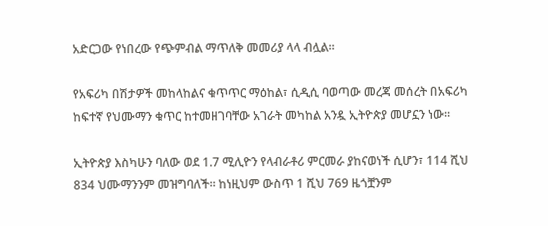አድርጋው የነበረው የጭምብል ማጥለቅ መመሪያ ላላ ብሏል።

የአፍሪካ በሽታዎች መከላከልና ቁጥጥር ማዕከል፣ ሲዲሲ ባወጣው መረጃ መሰረት በአፍሪካ ከፍተኛ የህሙማን ቁጥር ከተመዘገባቸው አገራት መካከል አንዷ ኢትዮጵያ መሆኗን ነው።

ኢትዮጵያ እስካሁን ባለው ወደ 1.7 ሚሊዮን የላብራቶሪ ምርመራ ያከናወነች ሲሆን፣ 114 ሺህ 834 ህሙማንንም መዝግባለች። ከነዚህም ውስጥ 1 ሺህ 769 ዜጎቿንም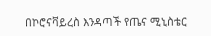በኮሮናቫይረስ እንዳጣች የጤና ሚኒስቴር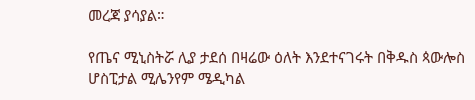መረጃ ያሳያል።

የጤና ሚኒስትሯ ሊያ ታደሰ በዛሬው ዕለት እንደተናገሩት በቅዱስ ጳውሎስ ሆስፒታል ሚሌንየም ሜዲካል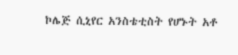ኮሌጅ ሲኒየር አንስቴቲስት የሆኑት አቶ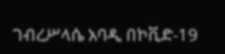ገብረሥላሴ አባዲ በኮቪድ-19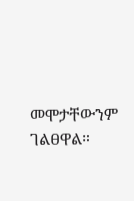መሞታቸውንም ገልፀዋል።